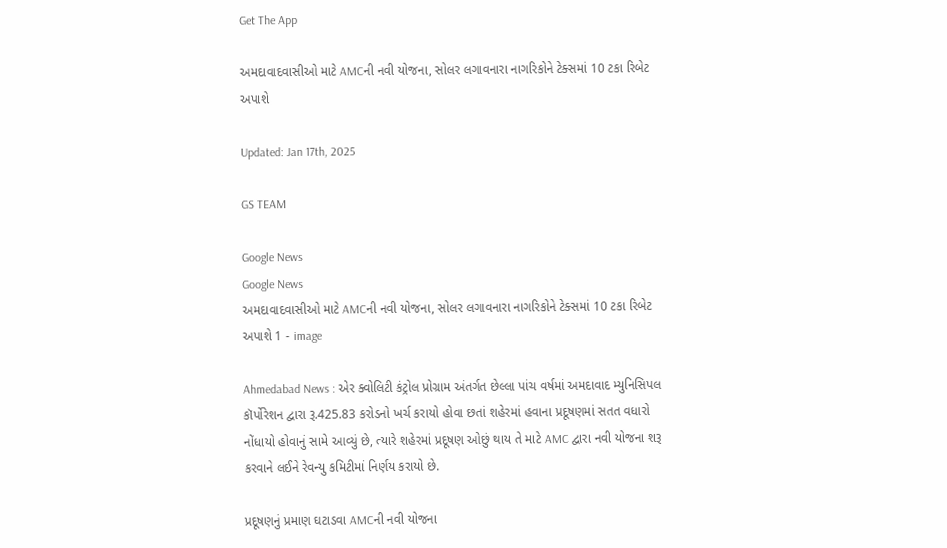Get The App

અમદાવાદવાસીઓ માટે AMCની નવી યોજના, સોલર લગાવનારા નાગરિકોને ટેક્સમાં 10 ટકા રિબેટ અપાશે

Updated: Jan 17th, 2025

GS TEAM

Google News
Google News
અમદાવાદવાસીઓ માટે AMCની નવી યોજના, સોલર લગાવનારા નાગરિકોને ટેક્સમાં 10 ટકા રિબેટ અપાશે 1 - image

Ahmedabad News : એર ક્વોલિટી કંટ્રોલ પ્રોગ્રામ અંતર્ગત છેલ્લા પાંચ વર્ષમાં અમદાવાદ મ્યુનિસિપલ કૉર્પોરેશન દ્વારા રૂ.425.83 કરોડનો ખર્ચ કરાયો હોવા છતાં શહેરમાં હવાના પ્રદૂષણમાં સતત વધારો નોંધાયો હોવાનું સામે આવ્યું છે, ત્યારે શહેરમાં પ્રદૂષણ ઓછું થાય તે માટે AMC દ્વારા નવી યોજના શરૂ કરવાને લઈને રેવન્યુ કમિટીમાં નિર્ણય કરાયો છે.

પ્રદૂષણનું પ્રમાણ ઘટાડવા AMCની નવી યોજના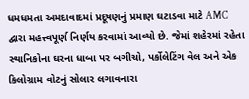ધમધમતા અમદાવાદમાં પ્રદૂષણનું પ્રમાણ ઘટાડવા માટે AMC દ્વારા મહત્ત્વપૂર્ણ નિર્ણય કરવામાં આવ્યો છે. જેમાં શહેરમાં રહેતા સ્થાનિકોના ઘરના ધાબા પર બગીચો, પર્કોલેટિંગ વેલ અને એક કિલોગ્રામ વોટનું સોલાર લગાવનારા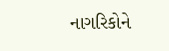નાગરિકોને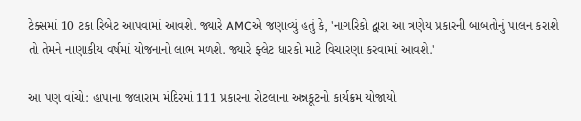ટેક્સમાં 10 ટકા રિબેટ આપવામાં આવશે. જ્યારે AMCએ જણાવ્યું હતું કે, 'નાગરિકો દ્વારા આ ત્રણેય પ્રકારની બાબતોનું પાલન કરાશે તો તેમને નાણાકીય વર્ષમાં યોજનાનો લાભ મળશે. જ્યારે ફ્લેટ ધારકો માટે વિચારણા કરવામાં આવશે.'

આ પણ વાંચો: હાપાના જલારામ મંદિરમાં 111 પ્રકારના રોટલાના અન્નકૂટનો કાર્યક્રમ યોજાયો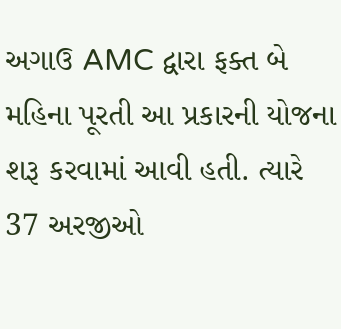અગાઉ AMC દ્વારા ફક્ત બે મહિના પૂરતી આ પ્રકારની યોજના શરૂ કરવામાં આવી હતી. ત્યારે 37 અરજીઓ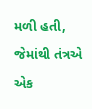મળી હતી, જેમાંથી તંત્રએ એક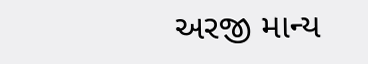અરજી માન્ય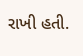રાખી હતી.